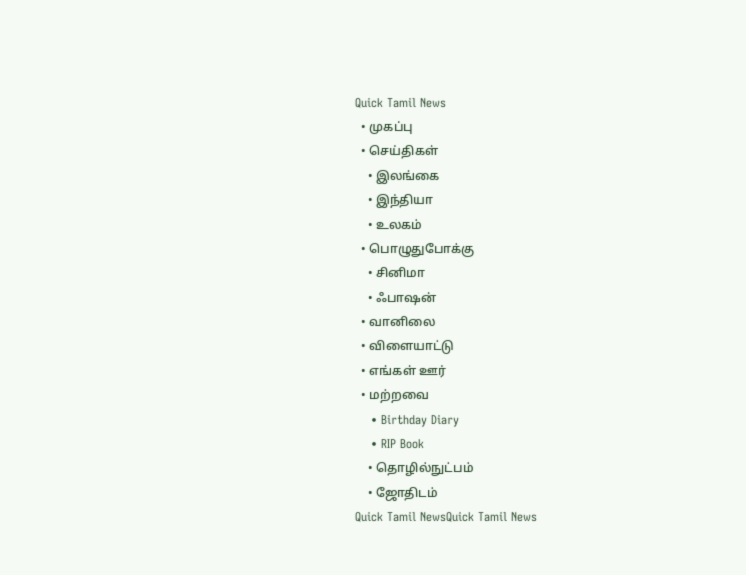Quick Tamil News
  • முகப்பு
  • செய்திகள்
    • இலங்கை
    • இந்தியா
    • உலகம்
  • பொழுதுபோக்கு
    • சினிமா
    • ஃபாஷன்
  • வானிலை
  • விளையாட்டு
  • எங்கள் ஊர்
  • மற்றவை
    • Birthday Diary
    • RIP Book
    • தொழில்நுட்பம்
    • ஜோதிடம்
Quick Tamil NewsQuick Tamil News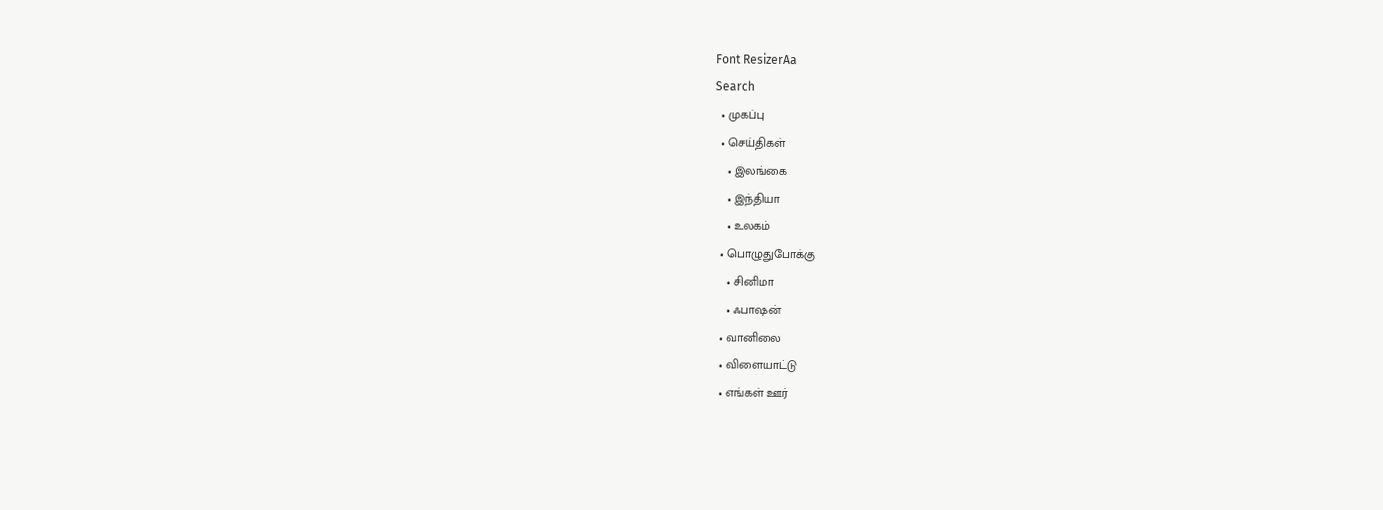Font ResizerAa
Search
  • முகப்பு
  • செய்திகள்
    • இலங்கை
    • இந்தியா
    • உலகம்
  • பொழுதுபோக்கு
    • சினிமா
    • ஃபாஷன்
  • வானிலை
  • விளையாட்டு
  • எங்கள் ஊர்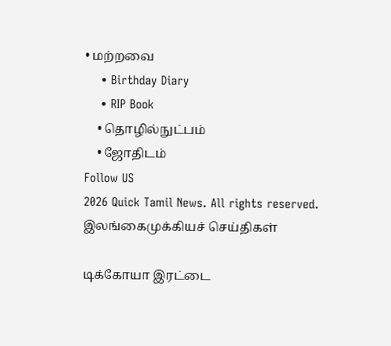• மற்றவை
    • Birthday Diary
    • RIP Book
    • தொழில்நுட்பம்
    • ஜோதிடம்
Follow US
2026 Quick Tamil News. All rights reserved.
இலங்கைமுக்கியச் செய்திகள்

டிக்கோயா இரட்டை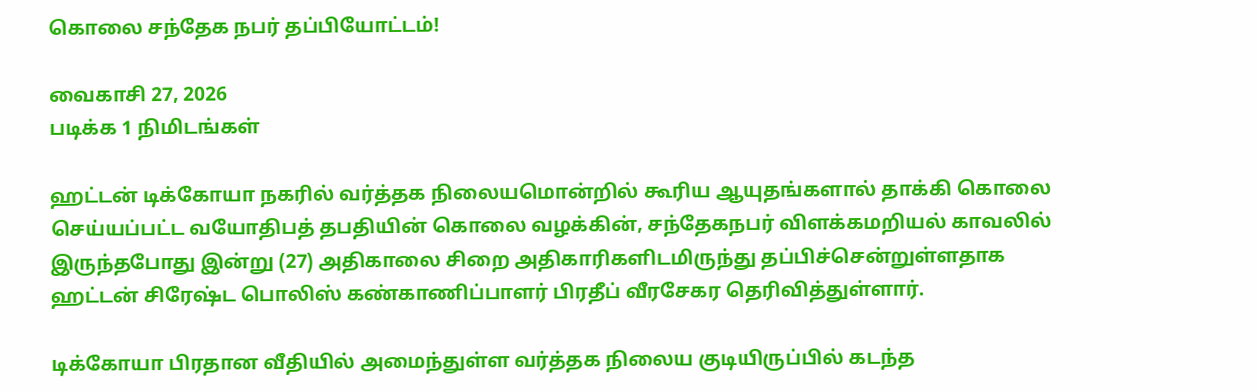கொலை சந்தேக நபர் தப்பியோட்டம்!

வைகாசி 27, 2026
படிக்க 1 நிமிடங்கள்

ஹட்டன் டிக்கோயா நகரில் வர்த்தக நிலையமொன்றில் கூரிய ஆயுதங்களால் தாக்கி கொலை செய்யப்பட்ட வயோதிபத் தபதியின் கொலை வழக்கின், சந்தேகநபர் விளக்கமறியல் காவலில் இருந்தபோது இன்று (27) அதிகாலை சிறை அதிகாரிகளிடமிருந்து தப்பிச்சென்றுள்ளதாக ஹட்டன் சிரேஷ்ட பொலிஸ் கண்காணிப்பாளர் பிரதீப் வீரசேகர தெரிவித்துள்ளார்.

டிக்கோயா பிரதான வீதியில் அமைந்துள்ள வர்த்தக நிலைய குடியிருப்பில் கடந்த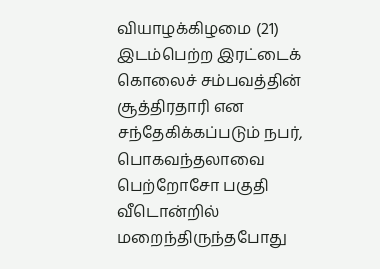வியாழக்கிழமை (21) இடம்பெற்ற இரட்டைக் கொலைச் சம்பவத்தின் சூத்திரதாரி என சந்தேகிக்கப்படும் நபர், பொகவந்தலாவை பெற்றோசோ பகுதி வீடொன்றில் மறைந்திருந்தபோது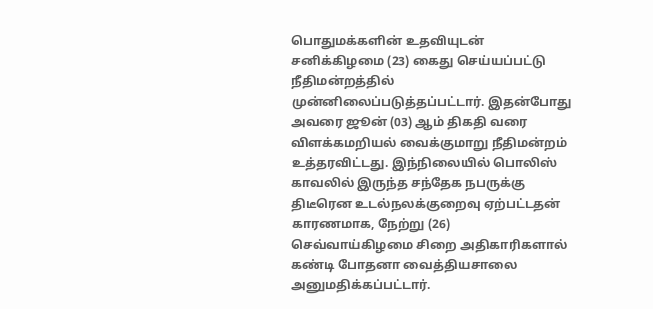பொதுமக்களின் உதவியுடன் சனிக்கிழமை (23) கைது செய்யப்பட்டு நீதிமன்றத்தில் முன்னிலைப்படுத்தப்பட்டார். இதன்போது அவரை ஜூன் (03) ஆம் திகதி வரை விளக்கமறியல் வைக்குமாறு நீதிமன்றம் உத்தரவிட்டது. இந்நிலையில் பொலிஸ் காவலில் இருந்த சந்தேக நபருக்கு திடீரென உடல்நலக்குறைவு ஏற்பட்டதன் காரணமாக, நேற்று (26) செவ்வாய்கிழமை சிறை அதிகாரிகளால் கண்டி போதனா வைத்தியசாலை அனுமதிக்கப்பட்டார்.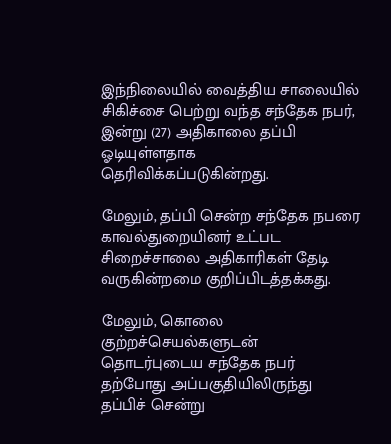இந்நிலையில் வைத்திய சாலையில் சிகிச்சை பெற்று வந்த சந்தேக நபர், இன்று (27) அதிகாலை தப்பி ஓடியுள்ளதாக தெரிவிக்கப்படுகின்றது.

மேலும், தப்பி சென்ற சந்தேக நபரை காவல்துறையினர் உட்பட சிறைச்சாலை அதிகாரிகள் தேடி வருகின்றமை குறிப்பிடத்தக்கது.

மேலும், கொலை குற்றச்செயல்களுடன் தொடர்புடைய சந்தேக நபர் தற்போது அப்பகுதியிலிருந்து தப்பிச் சென்று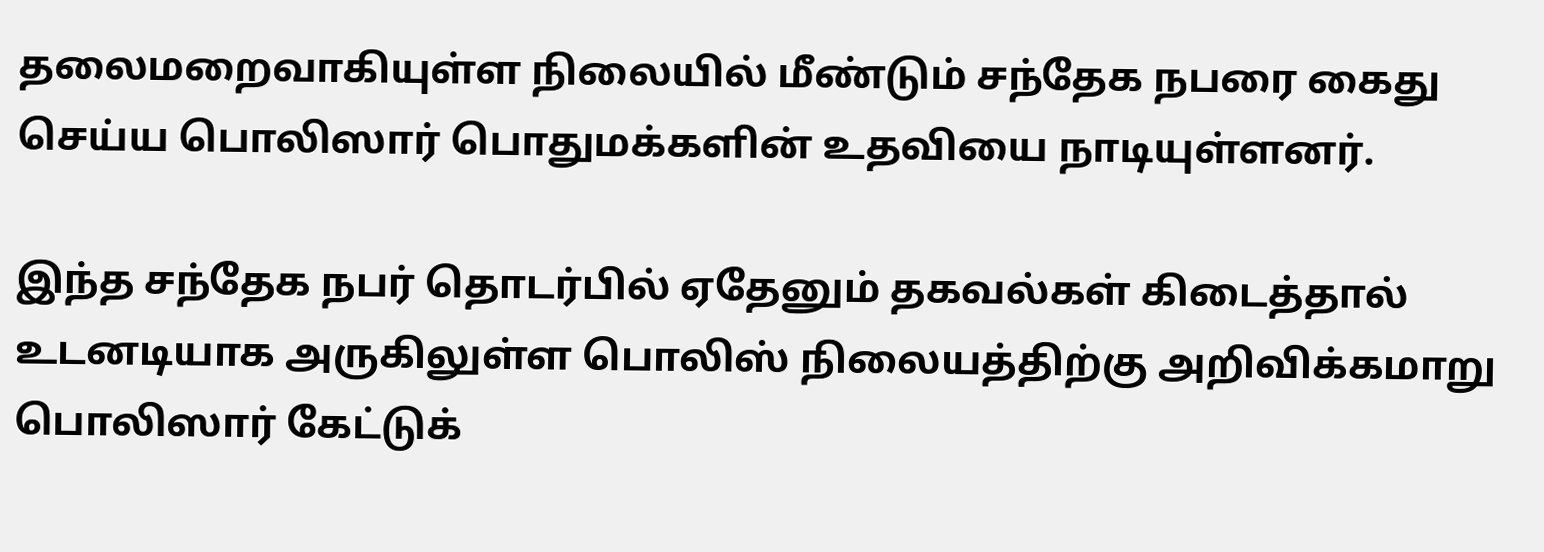தலைமறைவாகியுள்ள நிலையில் மீண்டும் சந்தேக நபரை கைது செய்ய பொலிஸார் பொதுமக்களின் உதவியை நாடியுள்ளனர்.

இந்த சந்தேக நபர் தொடர்பில் ஏதேனும் தகவல்கள் கிடைத்தால் உடனடியாக அருகிலுள்ள பொலிஸ் நிலையத்திற்கு அறிவிக்கமாறு பொலிஸார் கேட்டுக்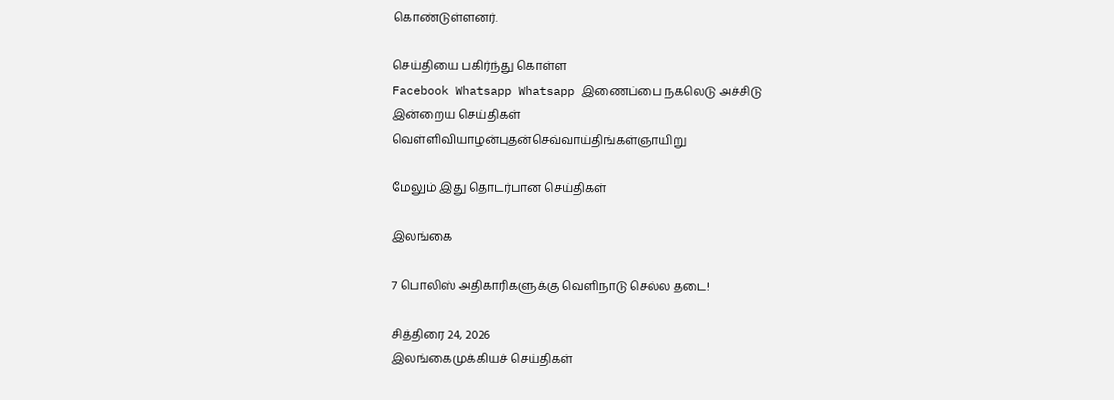கொண்டுள்ளனர்.

செய்தியை பகிர்ந்து கொள்ள
Facebook Whatsapp Whatsapp இணைப்பை நகலெடு அச்சிடு
இன்றைய செய்திகள்
வெள்ளிவியாழன்புதன்செவ்வாய்திங்கள்ஞாயிறு

மேலும் இது தொடர்பான செய்திகள்

இலங்கை

7 பொலிஸ் அதிகாரிகளுக்கு வெளிநாடு செல்ல தடை!

சித்திரை 24, 2026
இலங்கைமுக்கியச் செய்திகள்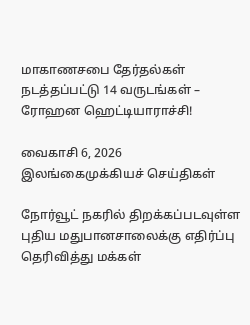மாகாணசபை தேர்தல்கள் நடத்தப்பட்டு 14 வருடங்கள் – ரோஹன ஹெட்டியாராச்சி!

வைகாசி 6, 2026
இலங்கைமுக்கியச் செய்திகள்

நோர்வூட் நகரில் திறக்கப்படவுள்ள புதிய மதுபானசாலைக்கு எதிர்ப்பு தெரிவித்து மக்கள்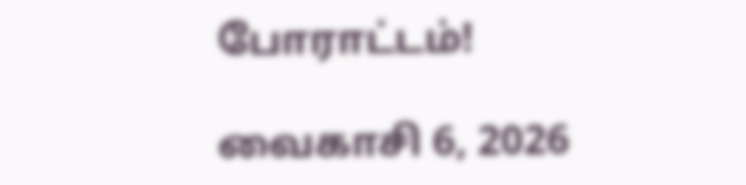போராட்டம்!

வைகாசி 6, 2026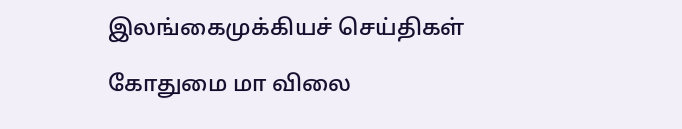இலங்கைமுக்கியச் செய்திகள்

கோதுமை மா விலை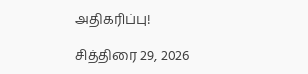அதிகரிப்பு!

சித்திரை 29, 2026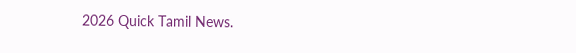2026 Quick Tamil News.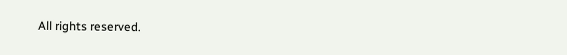All rights reserved.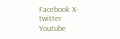Facebook X-twitter Youtube